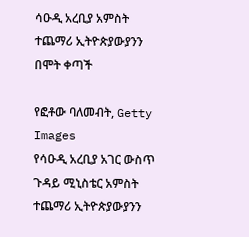ሳዑዲ አረቢያ አምስት ተጨማሪ ኢትዮጵያውያንን በሞት ቀጣች

የፎቶው ባለመብት, Getty Images
የሳዑዲ አረቢያ አገር ውስጥ ጉዳይ ሚኒስቴር አምስት ተጨማሪ ኢትዮጵያውያንን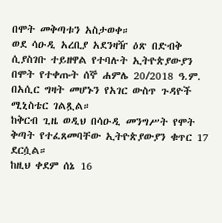በሞት መቅጣቱን አስታወቀ።
ወደ ሳዑዲ አረቢያ አደንዛዥ ዕጽ በድብቅ ሲያስገቡ ተይዘዋል የተባሉት ኢትዮጵያውያን በሞት የተቀጡት ሰኞ ሐምሌ 20/2018 ዓ.ም. በአሲር ግዛት መሆኑን የአገር ውስጥ ጉዳዮች ሚኒስቴር ገልጿል።
ከቅርብ ጊዜ ወዲህ በሳዑዲ መንግሥት የሞት ቅጣት የተፈጸመባቸው ኢትዮጵያውያን ቁጥር 17 ደርሷል።
ከዚህ ቀደም ሰኔ 16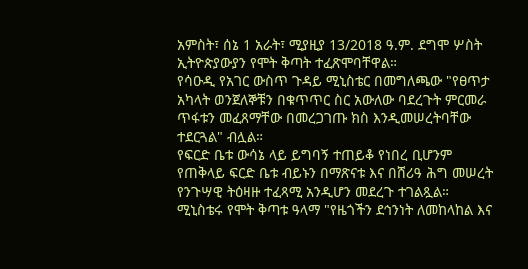አምስት፣ ሰኔ 1 አራት፣ ሚያዚያ 13/2018 ዓ.ም. ደግሞ ሦስት ኢትዮጵያውያን የሞት ቅጣት ተፈጽሞባቸዋል።
የሳዑዲ የአገር ውስጥ ጉዳይ ሚኒስቴር በመግለጫው "የፀጥታ አካላት ወንጀለኞቹን በቁጥጥር ስር አውለው ባደረጉት ምርመራ ጥፋቱን መፈጸማቸው በመረጋገጡ ክስ እንዲመሠረትባቸው ተደርጓል" ብሏል።
የፍርድ ቤቱ ውሳኔ ላይ ይግባኝ ተጠይቆ የነበረ ቢሆንም የጠቅላይ ፍርድ ቤቱ ብይኑን በማጽናቱ እና በሸሪዓ ሕግ መሠረት የንጉሣዊ ትዕዛዙ ተፈጻሚ አንዲሆን መደረጉ ተገልጿል።
ሚኒስቴሩ የሞት ቅጣቱ ዓላማ "የዜጎችን ደኅንነት ለመከላከል እና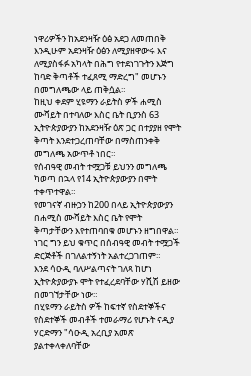ነዋሪዎችን ከአደንዛዥ ዕፅ አደጋ ለመጠበቅ እንዲሁም አደንዛዥ ዕፅን ለሚያዘዋውሩ እና ለሚያስፋፉ አካላት በሕግ የተደነገጉትን እጅግ ከባድ ቅጣቶች ተፈጸሚ ማድረግ" መሆኑን በመግለጫው ላይ ጠቅሷል።
ከዚህ ቀደም ሂዩማን ራይትስ ዎች ሐሚስ ሙሻይት በተባለው እስር ቤት ቢያንስ 63 ኢትዮጵያውያን ከአደንዛዥ ዕጽ ጋር በተያያዘ የሞት ቅጣት እንደተጋረጠባቸው በማስጠንቀቅ መግለጫ አውጥቶ ነበር።
የሰብዓዊ መብት ተሟጋቹ ይህንን መግለጫ ካወጣ በኋላ የ14 ኢትዮጵያውያን በሞት ተቀጥተዋል።
የመገናኛ ብዙኃን ከ200 በላይ ኢትዮጵያውያን በሐሚስ ሙሻይት እስር ቤት የሞት ቅጣታቸውን እየተጠባበቁ መሆኑን ዘግበዋል።
ነገር ግን ይህ ቁጥር በሰብዓዊ መብት ተሟጋች ድርጅቶች በገለልተኝነት አልተረጋገጠም።
እንደ ሳዑዲ ባለሥልጣናት ገለጻ ከሆነ ኢትዮጵያውያኑ ሞት የተፈረደባቸው ሃሺሽ ይዘው በመገኘታቸው ነው።
በሂዩማን ራይትስ ዎች ከፍተኛ የስደተኞችና የስደተኞች መብቶች ተመራማሪ የሆኑት ናዲያ ሃርድማን "ሳዑዲ አረቢያ አመጽ ያልተቀላቀለባቸው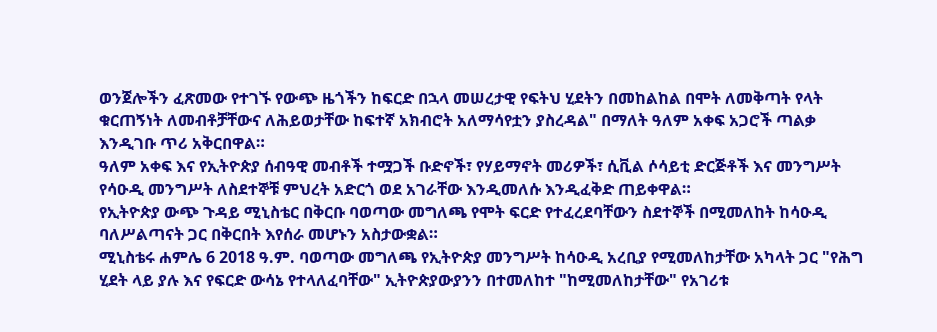ወንጀሎችን ፈጽመው የተገኙ የውጭ ዜጎችን ከፍርድ በኋላ መሠረታዊ የፍትህ ሂደትን በመከልከል በሞት ለመቅጣት የላት ቁርጠኝነት ለመብቶቻቸውና ለሕይወታቸው ከፍተኛ አክብሮት አለማሳየቷን ያስረዳል" በማለት ዓለም አቀፍ አጋሮች ጣልቃ እንዲገቡ ጥሪ አቅርበዋል።
ዓለም አቀፍ እና የኢትዮጵያ ሰብዓዊ መብቶች ተሟጋች ቡድኖች፣ የሃይማኖት መሪዎች፣ ሲቪል ሶሳይቲ ድርጅቶች እና መንግሥት የሳዑዲ መንግሥት ለስደተኞቹ ምህረት አድርጎ ወደ አገራቸው እንዲመለሱ እንዲፈቅድ ጠይቀዋል።
የኢትዮጵያ ውጭ ጉዳይ ሚኒስቴር በቅርቡ ባወጣው መግለጫ የሞት ፍርድ የተፈረደባቸውን ስደተኞች በሚመለከት ከሳዑዲ ባለሥልጣናት ጋር በቅርበት እየሰራ መሆኑን አስታውቋል።
ሚኒስቴሩ ሐምሌ 6 2018 ዓ.ም. ባወጣው መግለጫ የኢትዮጵያ መንግሥት ከሳዑዲ አረቢያ የሚመለከታቸው አካላት ጋር "የሕግ ሂደት ላይ ያሉ እና የፍርድ ውሳኔ የተላለፈባቸው" ኢትዮጵያውያንን በተመለከተ "ከሚመለከታቸው" የአገሪቱ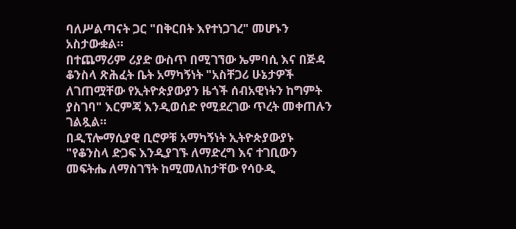ባለሥልጣናት ጋር "በቅርበት እየተነጋገረ" መሆኑን አስታውቋል።
በተጨማሪም ሪያድ ውስጥ በሚገኘው ኤምባሲ እና በጅዳ ቆንስላ ጽሕፈት ቤት አማካኝነት "አስቸጋሪ ሁኔታዎች ለገጠሟቸው የኢትዮጵያውያን ዜጎች ሰብአዊነትን ከግምት ያስገባ" እርምጃ እንዲወሰድ የሚደረገው ጥረት መቀጠሉን ገልጿል።
በዲፕሎማሲያዊ ቢሮዎቹ አማካኝነት ኢትዮጵያውያኑ "የቆንስላ ድጋፍ እንዲያገኙ ለማድረግ እና ተገቢውን መፍትሔ ለማስገኘት ከሚመለከታቸው የሳዑዲ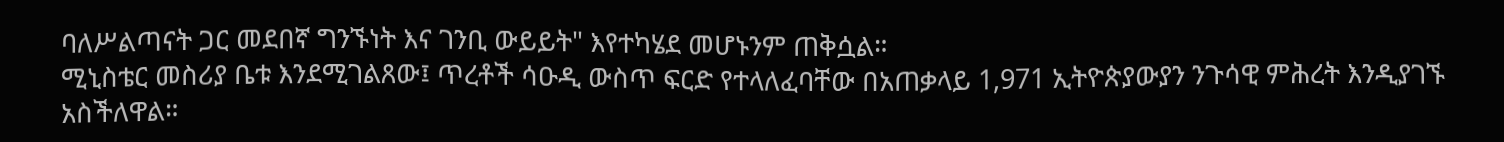ባለሥልጣናት ጋር መደበኛ ግንኙነት እና ገንቢ ውይይት" እየተካሄደ መሆኑንም ጠቅሷል።
ሚኒስቴር መስሪያ ቤቱ እንደሚገልጸው፤ ጥረቶች ሳዑዲ ውስጥ ፍርድ የተላለፈባቸው በአጠቃላይ 1,971 ኢትዮጵያውያን ንጉሳዊ ምሕረት እንዲያገኙ አስችለዋል።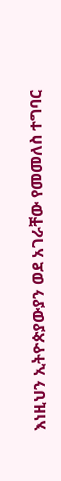እነዚህን ኢትዮጵያውያን ወደ አገራቸው የመመለስ ተግባር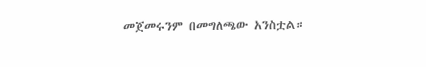መጀመሩንም በመግለጫው አንስቷል።